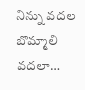నిన్ను వదల బొమ్మాలి వదలా…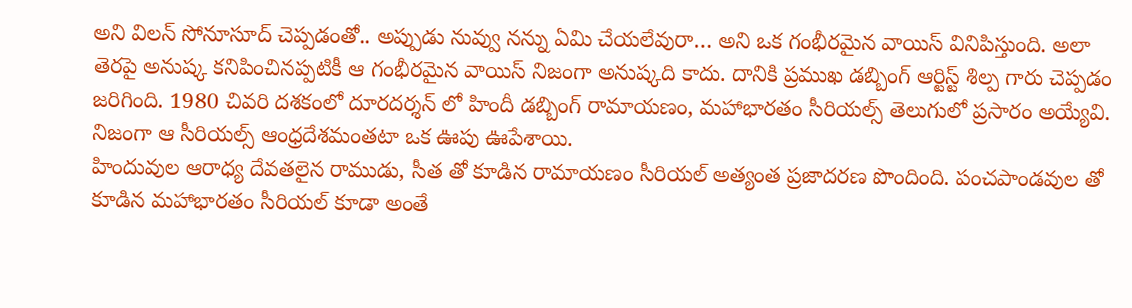అని విలన్ సోనూసూద్ చెప్పడంతో.. అప్పుడు నువ్వు నన్ను ఏమి చేయలేవురా… అని ఒక గంభీరమైన వాయిస్ వినిపిస్తుంది. అలా తెరపై అనుష్క కనిపించినప్పటికీ ఆ గంభీరమైన వాయిస్ నిజంగా అనుష్కది కాదు. దానికి ప్రముఖ డబ్బింగ్ ఆర్టిస్ట్ శిల్ప గారు చెప్పడం జరిగింది. 1980 చివరి దశకంలో దూరదర్శన్ లో హిందీ డబ్బింగ్ రామాయణం, మహాభారతం సీరియల్స్ తెలుగులో ప్రసారం అయ్యేవి. నిజంగా ఆ సీరియల్స్ ఆంధ్రదేశమంతటా ఒక ఊపు ఊపేశాయి.
హిందువుల ఆరాధ్య దేవతలైన రాముడు, సీత తో కూడిన రామాయణం సీరియల్ అత్యంత ప్రజాదరణ పొందింది. పంచపాండవుల తో కూడిన మహాభారతం సీరియల్ కూడా అంతే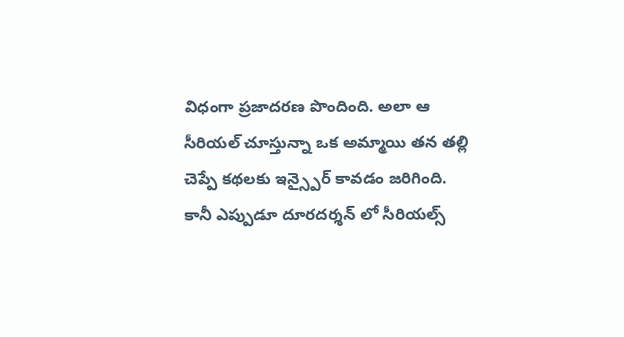విధంగా ప్రజాదరణ పొందింది. అలా ఆ సీరియల్ చూస్తున్నా ఒక అమ్మాయి తన తల్లి చెప్పే కథలకు ఇన్స్పైర్ కావడం జరిగింది. కానీ ఎప్పుడూ దూరదర్శన్ లో సీరియల్స్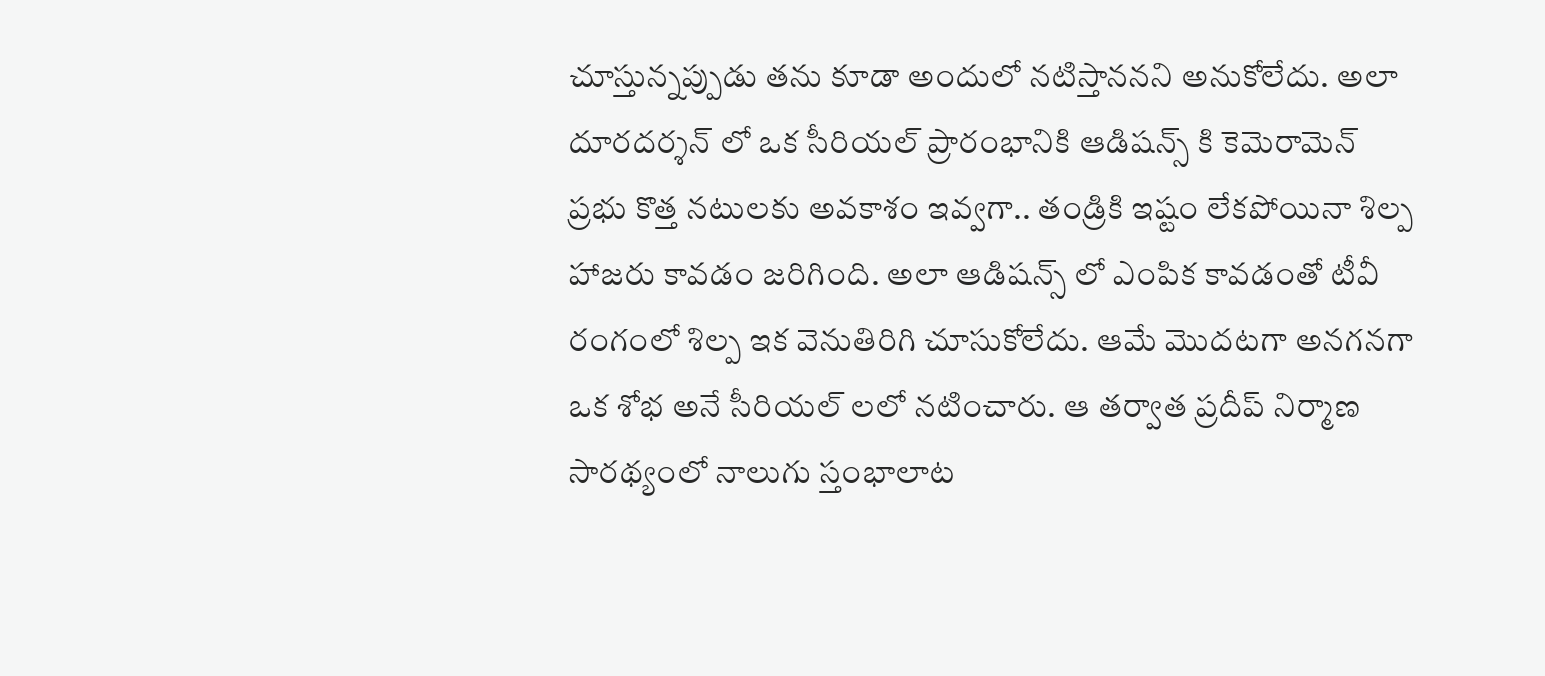చూస్తున్నప్పుడు తను కూడా అందులో నటిస్తాననని అనుకోలేదు. అలా దూరదర్శన్ లో ఒక సీరియల్ ప్రారంభానికి ఆడిషన్స్ కి కెమెరామెన్ ప్రభు కొత్త నటులకు అవకాశం ఇవ్వగా.. తండ్రికి ఇష్టం లేకపోయినా శిల్ప హాజరు కావడం జరిగింది. అలా ఆడిషన్స్ లో ఎంపిక కావడంతో టీవీ రంగంలో శిల్ప ఇక వెనుతిరిగి చూసుకోలేదు. ఆమే మొదటగా అనగనగా ఒక శోభ అనే సీరియల్ లలో నటించారు. ఆ తర్వాత ప్రదీప్ నిర్మాణ సారథ్యంలో నాలుగు స్తంభాలాట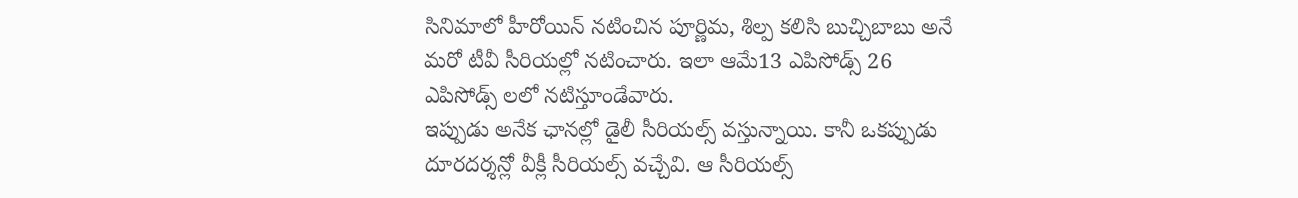సినిమాలో హీరోయిన్ నటించిన పూర్ణిమ, శిల్ప కలిసి బుచ్చిబాబు అనే మరో టీవీ సీరియల్లో నటించారు. ఇలా ఆమే13 ఎపిసోడ్స్ 26 ఎపిసోడ్స్ లలో నటిస్తూండేవారు.
ఇప్పుడు అనేక ఛానల్లో డైలీ సీరియల్స్ వస్తున్నాయి. కానీ ఒకప్పుడు దూరదర్శన్లో వీక్లీ సీరియల్స్ వచ్చేవి. ఆ సీరియల్స్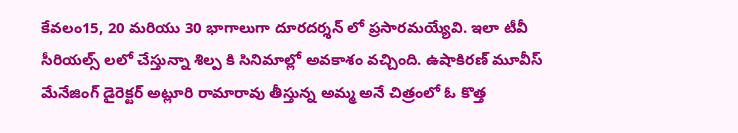కేవలం15, 20 మరియు 30 భాగాలుగా దూరదర్శన్ లో ప్రసారమయ్యేవి. ఇలా టీవీ సీరియల్స్ లలో చేస్తున్నా శిల్ప కి సినిమాల్లో అవకాశం వచ్చింది. ఉషాకిరణ్ మూవీస్ మేనేజింగ్ డైరెక్టర్ అట్లూరి రామారావు తీస్తున్న అమ్మ అనే చిత్రంలో ఓ కొత్త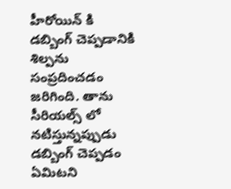హీరోయిన్ కి డబ్బింగ్ చెప్పడానికి శిల్పను సంప్రదించడం జరిగింది. తాను సీరియల్స్ లో నటిస్తున్నప్పుడు డబ్బింగ్ చెప్పడం ఏమిటని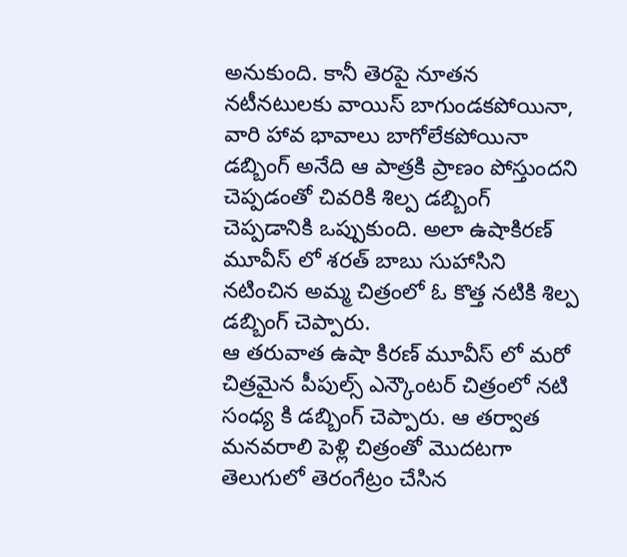అనుకుంది. కానీ తెరపై నూతన నటీనటులకు వాయిస్ బాగుండకపోయినా, వారి హావ భావాలు బాగోలేకపోయినా డబ్బింగ్ అనేది ఆ పాత్రకి ప్రాణం పోస్తుందని చెప్పడంతో చివరికి శిల్ప డబ్బింగ్ చెప్పడానికి ఒప్పుకుంది. అలా ఉషాకిరణ్ మూవీస్ లో శరత్ బాబు సుహాసిని నటించిన అమ్మ చిత్రంలో ఓ కొత్త నటికి శిల్ప డబ్బింగ్ చెప్పారు.
ఆ తరువాత ఉషా కిరణ్ మూవీస్ లో మరో చిత్రమైన పీపుల్స్ ఎన్కౌంటర్ చిత్రంలో నటి సంధ్య కి డబ్బింగ్ చెప్పారు. ఆ తర్వాత మనవరాలి పెళ్లి చిత్రంతో మొదటగా తెలుగులో తెరంగేట్రం చేసిన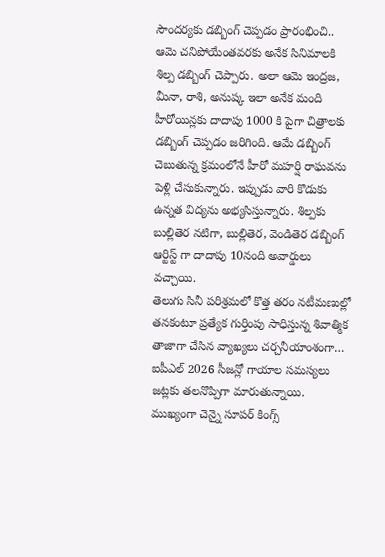సౌందర్యకు డబ్బింగ్ చెప్పడం ప్రారంభించి.. ఆమె చనిపోయేంతవరకు అనేక సినిమాలకి శిల్ప డబ్బింగ్ చెప్పారు. అలా ఆమె ఇంద్రజ, మీనా, రాశి, అనుష్క ఇలా అనేక మంది హీరోయిన్లకు దాదాపు 1000 కి పైగా చిత్రాలకు డబ్బింగ్ చెప్పడం జరిగింది. ఆమే డబ్బింగ్ చెబుతున్న క్రమంలోనే హీరో మహర్షి రాఘవను పెళ్లి చేసుకున్నారు. ఇప్పుడు వారి కొడుకు ఉన్నత విద్యను అభ్యసిస్తున్నారు. శిల్పకు బుల్లితెర నటిగా, బుల్లితెర, వెండితెర డబ్బింగ్ ఆర్టిస్ట్ గా దాదాపు 10నంది అవార్డులు వచ్చాయి.
తెలుగు సినీ పరిశ్రమలో కొత్త తరం నటీమణుల్లో తనకంటూ ప్రత్యేక గుర్తింపు సాధిస్తున్న శివాత్మిక తాజాగా చేసిన వ్యాఖ్యలు చర్చనీయాంశంగా…
ఐపీఎల్ 2026 సీజన్లో గాయాల సమస్యలు జట్లకు తలనొప్పిగా మారుతున్నాయి. ముఖ్యంగా చెన్నై సూపర్ కింగ్స్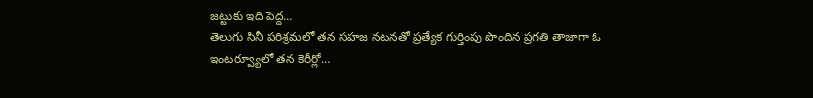జట్టుకు ఇది పెద్ద…
తెలుగు సినీ పరిశ్రమలో తన సహజ నటనతో ప్రత్యేక గుర్తింపు పొందిన ప్రగతి తాజాగా ఓ ఇంటర్వ్యూలో తన కెరీర్లో…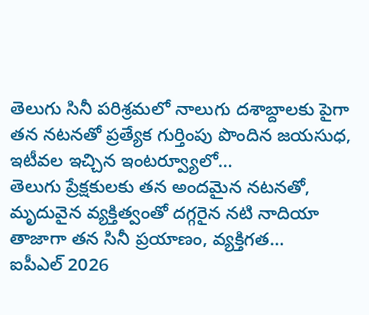తెలుగు సినీ పరిశ్రమలో నాలుగు దశాబ్దాలకు పైగా తన నటనతో ప్రత్యేక గుర్తింపు పొందిన జయసుధ, ఇటీవల ఇచ్చిన ఇంటర్వ్యూలో…
తెలుగు ప్రేక్షకులకు తన అందమైన నటనతో, మృదువైన వ్యక్తిత్వంతో దగ్గరైన నటి నాదియా తాజాగా తన సినీ ప్రయాణం, వ్యక్తిగత…
ఐపీఎల్ 2026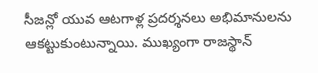సీజన్లో యువ ఆటగాళ్ల ప్రదర్శనలు అభిమానులను ఆకట్టుకుంటున్నాయి. ముఖ్యంగా రాజస్థాన్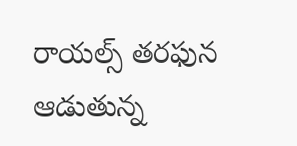రాయల్స్ తరఫున ఆడుతున్న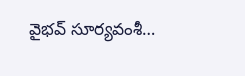వైభవ్ సూర్యవంశీ…